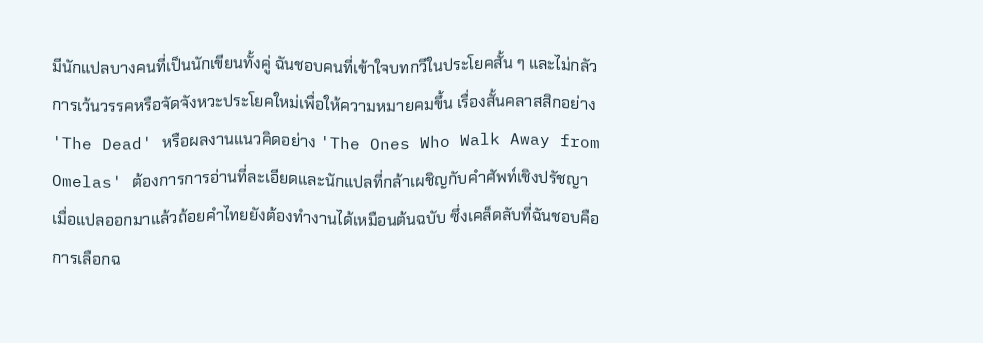มีนักแปลบางคนที่เป็นนักเขียนทั้งคู่ ฉันชอบคนที่เข้าใจบทกวีในประโยคสั้น ๆ และไม่กลัวการเว้นวรรคหรือจัดจังหวะประโยคใหม่เพื่อให้ความหมายคมขึ้น เรื่องสั้นคลาสสิกอย่าง 'The Dead' หรือผลงานแนวคิดอย่าง 'The Ones Who Walk Away from Omelas' ต้องการการอ่านที่ละเอียดและนักแปลที่กล้าเผชิญกับคำศัพท์เชิงปรัชญา เมื่อแปลออกมาแล้วถ้อยคำไทยยังต้องทำงานได้เหมือนต้นฉบับ ซึ่งเคล็ดลับที่ฉันชอบคือการเลือกฉ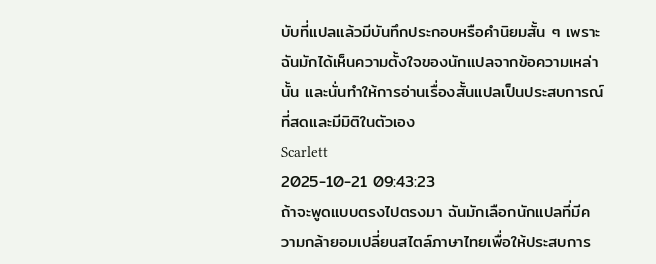บับที่แปลแล้วมีบันทึกประกอบหรือคำนิยมสั้น ๆ เพราะฉันมักได้เห็นความตั้งใจของนักแปลจากข้อความเหล่านั้น และนั่นทำให้การอ่านเรื่องสั้นแปลเป็นประสบการณ์ที่สดและมีมิติในตัวเอง
Scarlett
2025-10-21 09:43:23
ถ้าจะพูดแบบตรงไปตรงมา ฉันมักเลือกนักแปลที่มีความกล้ายอมเปลี่ยนสไตล์ภาษาไทยเพื่อให้ประสบการ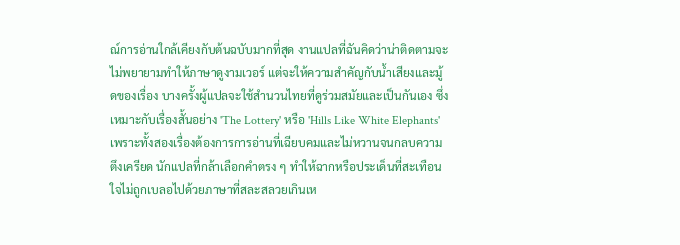ณ์การอ่านใกล้เคียงกับต้นฉบับมากที่สุด งานแปลที่ฉันคิดว่าน่าติดตามจะไม่พยายามทำให้ภาษาดูงามเวอร์ แต่จะให้ความสำคัญกับน้ำเสียงและมู้ดของเรื่อง บางครั้งผู้แปลจะใช้สำนวนไทยที่ดูร่วมสมัยและเป็นกันเอง ซึ่งเหมาะกับเรื่องสั้นอย่าง 'The Lottery' หรือ 'Hills Like White Elephants' เพราะทั้งสองเรื่องต้องการการอ่านที่เฉียบคมและไม่หวานจนกลบความตึงเครียด นักแปลที่กล้าเลือกคำตรง ๆ ทำให้ฉากหรือประเด็นที่สะเทือนใจไม่ถูกเบลอไปด้วยภาษาที่สละสลวยเกินเห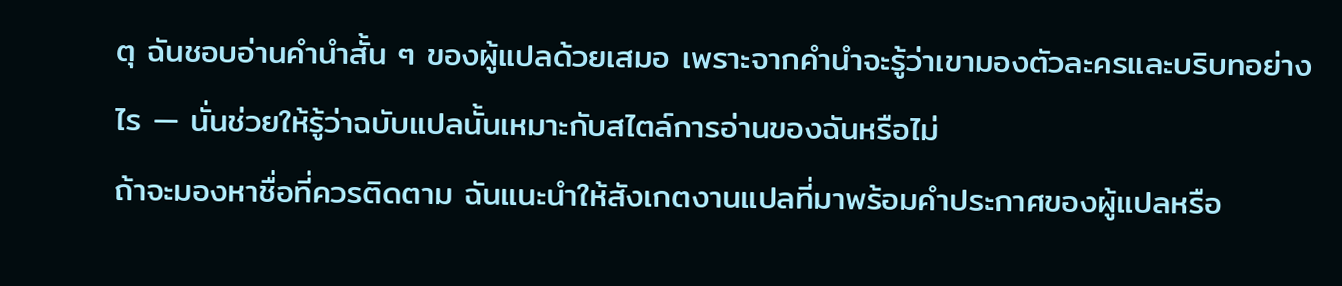ตุ ฉันชอบอ่านคำนำสั้น ๆ ของผู้แปลด้วยเสมอ เพราะจากคำนำจะรู้ว่าเขามองตัวละครและบริบทอย่างไร — นั่นช่วยให้รู้ว่าฉบับแปลนั้นเหมาะกับสไตล์การอ่านของฉันหรือไม่
ถ้าจะมองหาชื่อที่ควรติดตาม ฉันแนะนำให้สังเกตงานแปลที่มาพร้อมคำประกาศของผู้แปลหรือ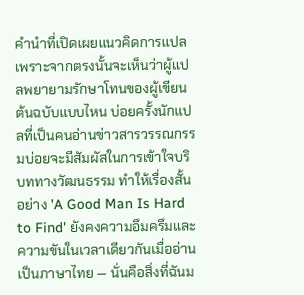คำนำที่เปิดเผยแนวคิดการแปล เพราะจากตรงนั้นจะเห็นว่าผู้แปลพยายามรักษาโทนของผู้เขียนต้นฉบับแบบไหน บ่อยครั้งนักแปลที่เป็นคนอ่านข่าวสารวรรณกรรมบ่อยจะมีสัมผัสในการเข้าใจบริบททางวัฒนธรรม ทำให้เรื่องสั้นอย่าง 'A Good Man Is Hard to Find' ยังคงความอึมครึมและความขันในเวลาเดียวกันเมื่ออ่านเป็นภาษาไทย — นั่นคือสิ่งที่ฉันม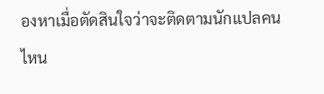องหาเมื่อตัดสินใจว่าจะติดตามนักแปลคนไหน